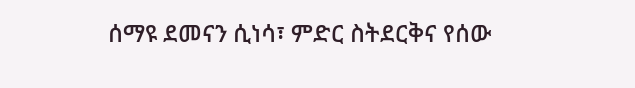ሰማዩ ደመናን ሲነሳ፣ ምድር ስትደርቅና የሰው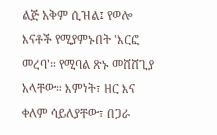ልጅ አቅም ሲዝል፤ የወሎ እናቶች የሚያምኑበት 'እርፎ መረባ'። የሚባል ጽኑ መሸሸጊያ አላቸው። እምነት፣ ዘር እና ቀለም ሳይለያቸው፣ በጋራ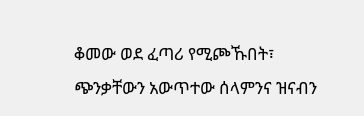ቆመው ወደ ፈጣሪ የሚጮኹበት፣ ጭንቃቸውን አውጥተው ሰላምንና ዝናብን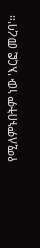የሚለምኑበትም ነው 'እርፎ መረባ'።